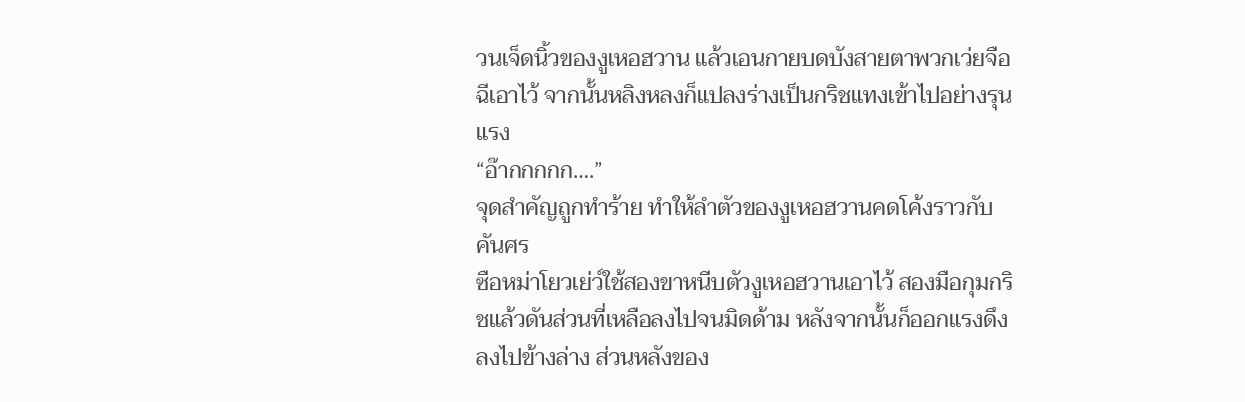วนเจ็ดนิ้วของงูเหอฮวาน แล้วเอนกายบดบังสายตาพวกเว่ยจือฉีเอาไว้ จากนั้นหลิงหลงก็แปลงร่างเป็นกริชแทงเข้าไปอย่างรุนแรง
“อ๊ากกกกก….”
จุดสำคัญถูกทำร้าย ทำให้ลำตัวของงูเหอฮวานคดโค้งราวกับคันศร
ซือหม่าโยวเย่ว์ใช้สองขาหนีบตัวงูเหอฮวานเอาไว้ สองมือกุมกริชแล้วดันส่วนที่เหลือลงไปจนมิดด้าม หลังจากนั้นก็ออกแรงดึงลงไปข้างล่าง ส่วนหลังของ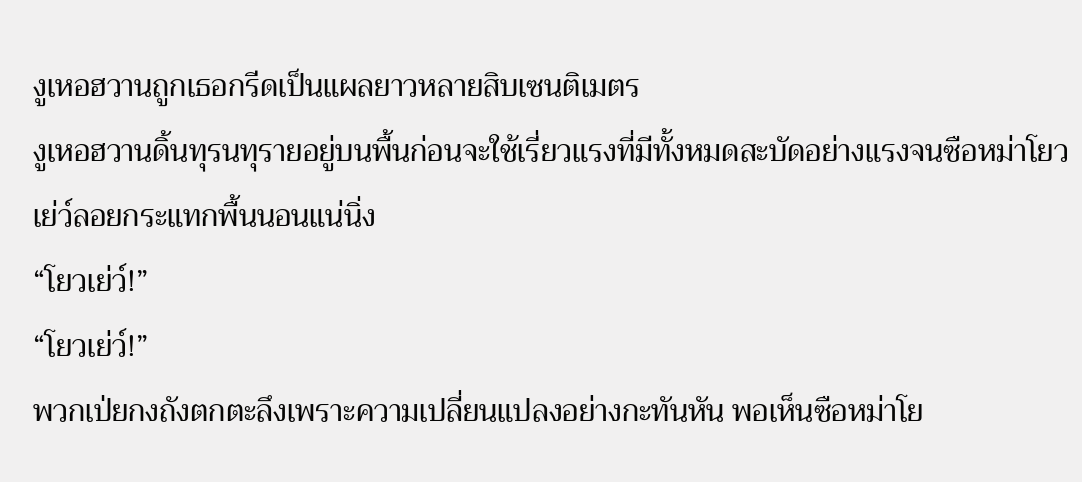งูเหอฮวานถูกเธอกรีดเป็นแผลยาวหลายสิบเซนติเมตร
งูเหอฮวานดิ้นทุรนทุรายอยู่บนพื้นก่อนจะใช้เรี่ยวแรงที่มีทั้งหมดสะบัดอย่างแรงจนซือหม่าโยวเย่ว์ลอยกระแทกพื้นนอนแน่นิ่ง
“โยวเย่ว์!”
“โยวเย่ว์!”
พวกเป่ยกงถังตกตะลึงเพราะความเปลี่ยนแปลงอย่างกะทันหัน พอเห็นซือหม่าโย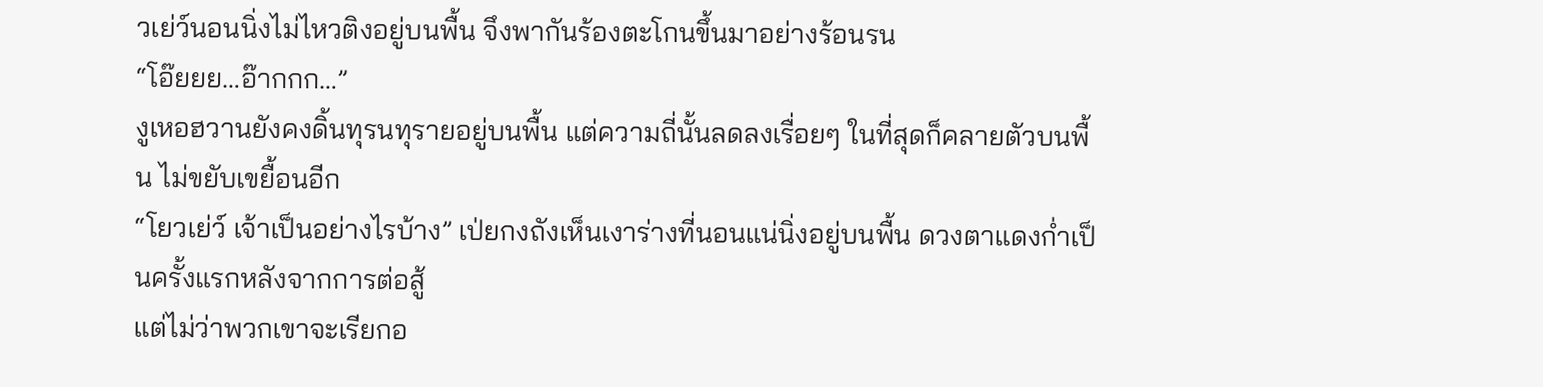วเย่ว์นอนนิ่งไม่ไหวติงอยู่บนพื้น จึงพากันร้องตะโกนขึ้นมาอย่างร้อนรน
“โอ๊ยยย…อ๊ากกก…”
งูเหอฮวานยังคงดิ้นทุรนทุรายอยู่บนพื้น แต่ความถี่นั้นลดลงเรื่อยๆ ในที่สุดก็คลายตัวบนพื้น ไม่ขยับเขยื้อนอีก
“โยวเย่ว์ เจ้าเป็นอย่างไรบ้าง” เป่ยกงถังเห็นเงาร่างที่นอนแน่นิ่งอยู่บนพื้น ดวงตาแดงก่ำเป็นครั้งแรกหลังจากการต่อสู้
แต่ไม่ว่าพวกเขาจะเรียกอ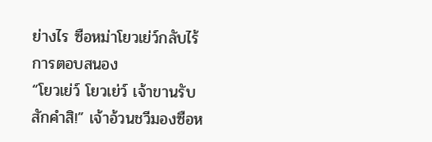ย่างไร ซือหม่าโยวเย่ว์กลับไร้การตอบสนอง
“โยวเย่ว์ โยวเย่ว์ เจ้าขานรับสักคำสิ!” เจ้าอ้วนชวีมองซือห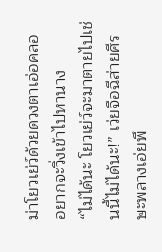ม่าโยวเย่ว์ด้วยดวงตาเอ่อคลอ อยากจะวิ่งเข้าไปหานาง
“ไม่ได้นะ โยวเย่ว์จะมาตายไปเช่นนี้ไม่ได้นะ!” เว่ยจือฉีส่ายศีรษะพลางเอ่ยพึ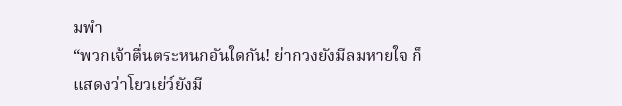มพำ
“พวกเจ้าตื่นตระหนกอันใดกัน! ย่ากวงยังมีลมหายใจ ก็แสดงว่าโยวเย่ว์ยังมี